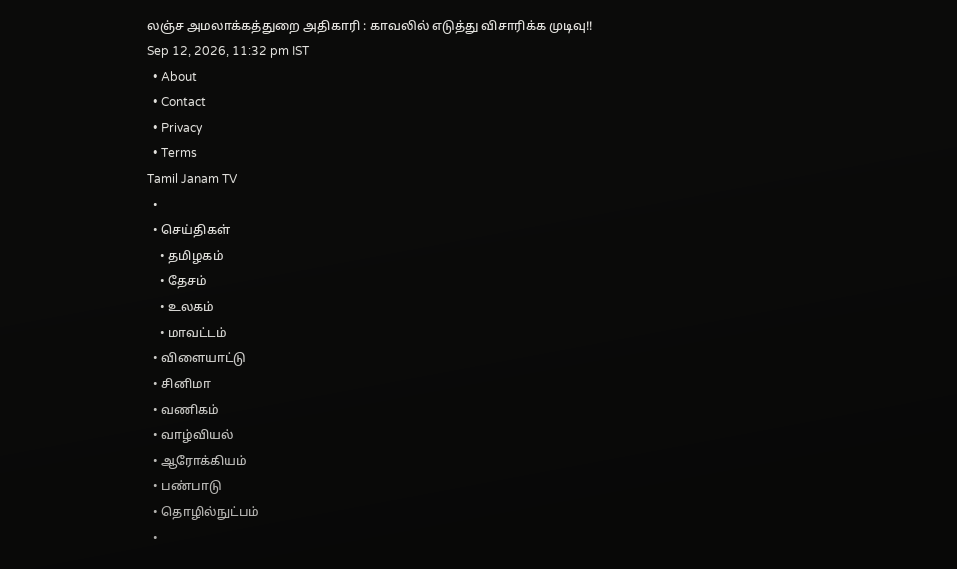லஞ்ச அமலாக்கத்துறை அதிகாரி : காவலில் எடுத்து விசாரிக்க முடிவு!!
Sep 12, 2026, 11:32 pm IST
  • About
  • Contact
  • Privacy
  • Terms
Tamil Janam TV
  •
  • செய்திகள்
    • தமிழகம்
    • தேசம்
    • உலகம்
    • மாவட்டம்
  • விளையாட்டு
  • சினிமா
  • வணிகம்
  • வாழ்வியல்
  • ஆரோக்கியம்
  • பண்பாடு
  • தொழில்நுட்பம்
  •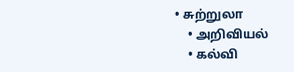• சுற்றுலா
    • அறிவியல்
    • கல்வி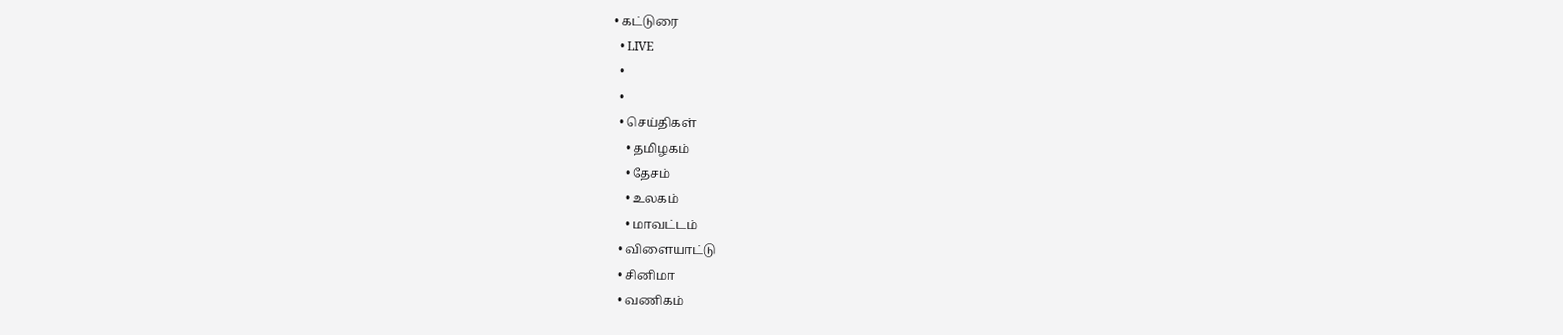• கட்டுரை
  • LIVE
  •
  •
  • செய்திகள்
    • தமிழகம்
    • தேசம்
    • உலகம்
    • மாவட்டம்
  • விளையாட்டு
  • சினிமா
  • வணிகம்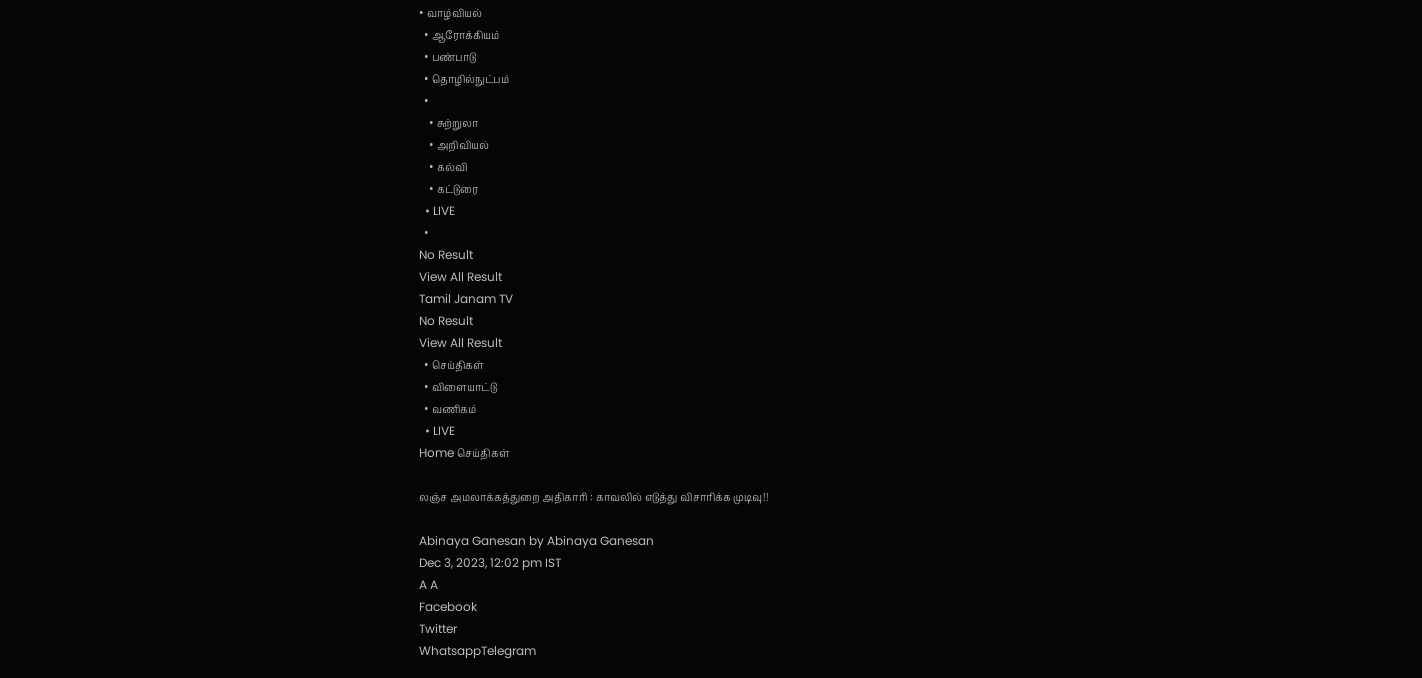• வாழ்வியல்
  • ஆரோக்கியம்
  • பண்பாடு
  • தொழில்நுட்பம்
  •
    • சுற்றுலா
    • அறிவியல்
    • கல்வி
    • கட்டுரை
  • LIVE
  •
No Result
View All Result
Tamil Janam TV
No Result
View All Result
  • செய்திகள்
  • விளையாட்டு
  • வணிகம்
  • LIVE
Home செய்திகள்

லஞ்ச அமலாக்கத்துறை அதிகாரி : காவலில் எடுத்து விசாரிக்க முடிவு!!

Abinaya Ganesan by Abinaya Ganesan
Dec 3, 2023, 12:02 pm IST
A A
Facebook
Twitter
WhatsappTelegram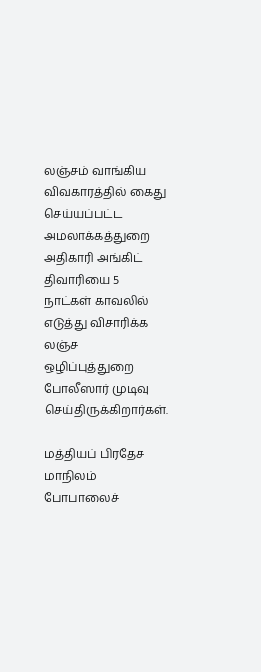லஞ்சம் வாங்கிய விவகாரத்தில் கைது செய்யப்பட்ட அமலாக்கத்துறை அதிகாரி அங்கிட் திவாரியை 5 நாட்கள் காவலில் எடுத்து விசாரிக்க லஞ்ச ஒழிப்புத்துறை போலீஸார் முடிவு செய்திருக்கிறார்கள்.

மத்தியப் பிரதேச மாநிலம் போபாலைச்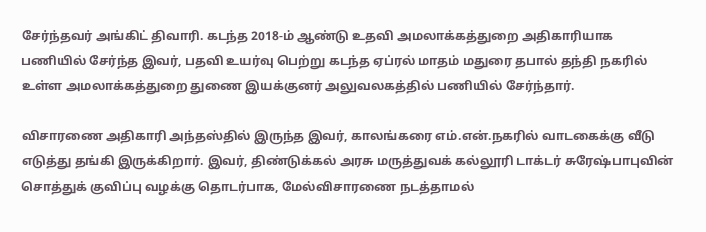சேர்ந்தவர் அங்கிட் திவாரி. கடந்த 2018-ம் ஆண்டு உதவி அமலாக்கத்துறை அதிகாரியாக பணியில் சேர்ந்த இவர், பதவி உயர்வு பெற்று கடந்த ஏப்ரல் மாதம் மதுரை தபால் தந்தி நகரில் உள்ள அமலாக்கத்துறை துணை இயக்குனர் அலுவலகத்தில் பணியில் சேர்ந்தார்.

விசாரணை அதிகாரி அந்தஸ்தில் இருந்த இவர், காலங்கரை எம்.என்.நகரில் வாடகைக்கு வீடு எடுத்து தங்கி இருக்கிறார். இவர், திண்டுக்கல் அரசு மருத்துவக் கல்லூரி டாக்டர் சுரேஷ்பாபுவின் சொத்துக் குவிப்பு வழக்கு தொடர்பாக, மேல்விசாரணை நடத்தாமல்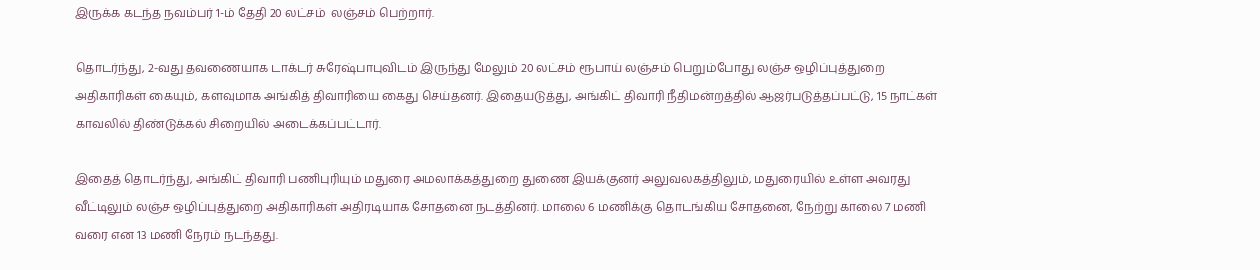இருக்க கடந்த நவம்பர் 1-ம் தேதி 20 லட்சம்  லஞ்சம் பெற்றார்.

தொடர்ந்து, 2-வது தவணையாக டாக்டர் சுரேஷ்பாபுவிடம் இருந்து மேலும் 20 லட்சம் ரூபாய் லஞ்சம் பெறும்போது லஞ்ச ஒழிப்புத்துறை அதிகாரிகள் கையும், களவுமாக அங்கித் திவாரியை கைது செய்தனர். இதையடுத்து, அங்கிட் திவாரி நீதிமன்றத்தில் ஆஜர்படுத்தப்பட்டு, 15 நாட்கள் காவலில் திண்டுக்கல் சிறையில் அடைக்கப்பட்டார்.

இதைத் தொடர்ந்து, அங்கிட் திவாரி பணிபுரியும் மதுரை அமலாக்கத்துறை துணை இயக்குனர் அலுவலகத்திலும், மதுரையில் உள்ள அவரது வீட்டிலும் லஞ்ச ஒழிப்புத்துறை அதிகாரிகள் அதிரடியாக சோதனை நடத்தினர். மாலை 6 மணிக்கு தொடங்கிய சோதனை, நேற்று காலை 7 மணி வரை என 13 மணி நேரம் நடந்தது.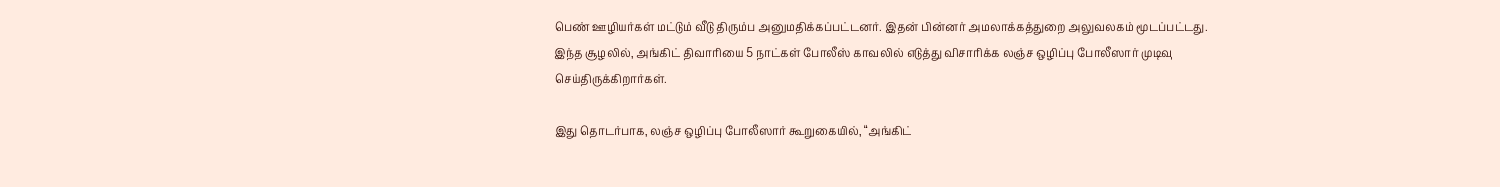பெண் ஊழியர்கள் மட்டும் வீடு திரும்ப அனுமதிக்கப்பட்டனர். இதன் பின்னர் அமலாக்கத்துறை அலுவலகம் மூடப்பட்டது. இந்த சூழலில், அங்கிட் திவாரியை 5 நாட்கள் போலீஸ் காவலில் எடுத்து விசாரிக்க லஞ்ச ஒழிப்பு போலீஸார் முடிவு செய்திருக்கிறார்கள்.

இது தொடர்பாக, லஞ்ச ஒழிப்பு போலீஸார் கூறுகையில், “அங்கிட்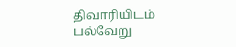திவாரியிடம் பல்வேறு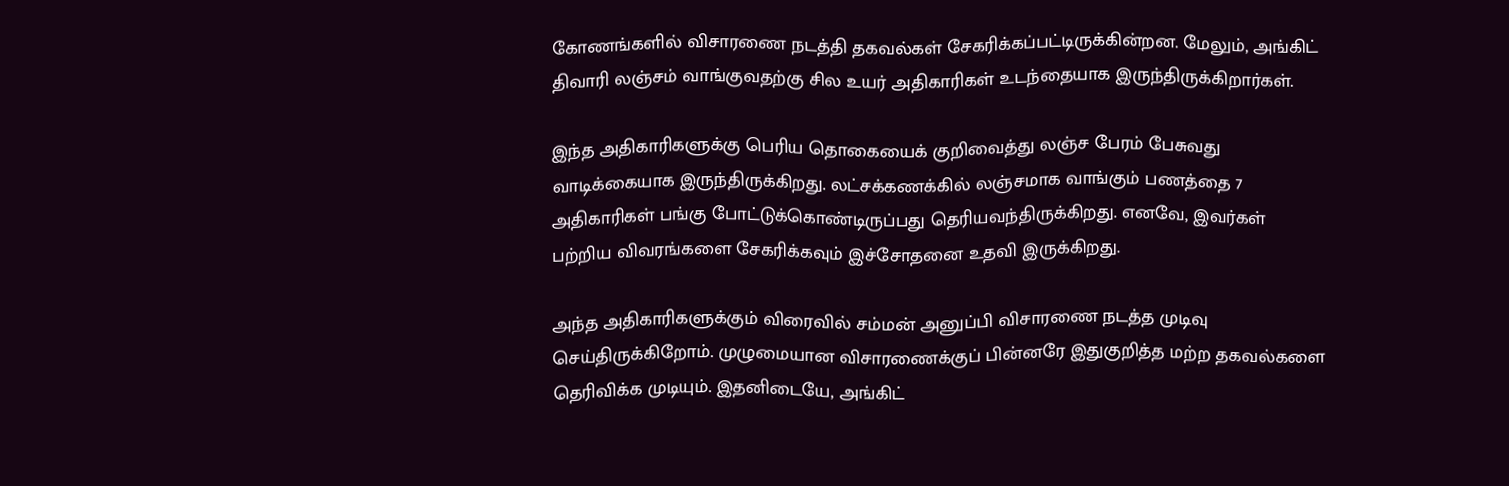கோணங்களில் விசாரணை நடத்தி தகவல்கள் சேகரிக்கப்பட்டிருக்கின்றன. மேலும், அங்கிட் திவாரி லஞ்சம் வாங்குவதற்கு சில உயர் அதிகாரிகள் உடந்தையாக இருந்திருக்கிறார்கள்.

இந்த அதிகாரிகளுக்கு பெரிய தொகையைக் குறிவைத்து லஞ்ச பேரம் பேசுவது வாடிக்கையாக இருந்திருக்கிறது. லட்சக்கணக்கில் லஞ்சமாக வாங்கும் பணத்தை 7 அதிகாரிகள் பங்கு போட்டுக்கொண்டிருப்பது தெரியவந்திருக்கிறது. எனவே, இவர்கள் பற்றிய விவரங்களை சேகரிக்கவும் இச்சோதனை உதவி இருக்கிறது.

அந்த அதிகாரிகளுக்கும் விரைவில் சம்மன் அனுப்பி விசாரணை நடத்த முடிவு செய்திருக்கிறோம். முழுமையான விசாரணைக்குப் பின்னரே இதுகுறித்த மற்ற தகவல்களை தெரிவிக்க முடியும். இதனிடையே, அங்கிட்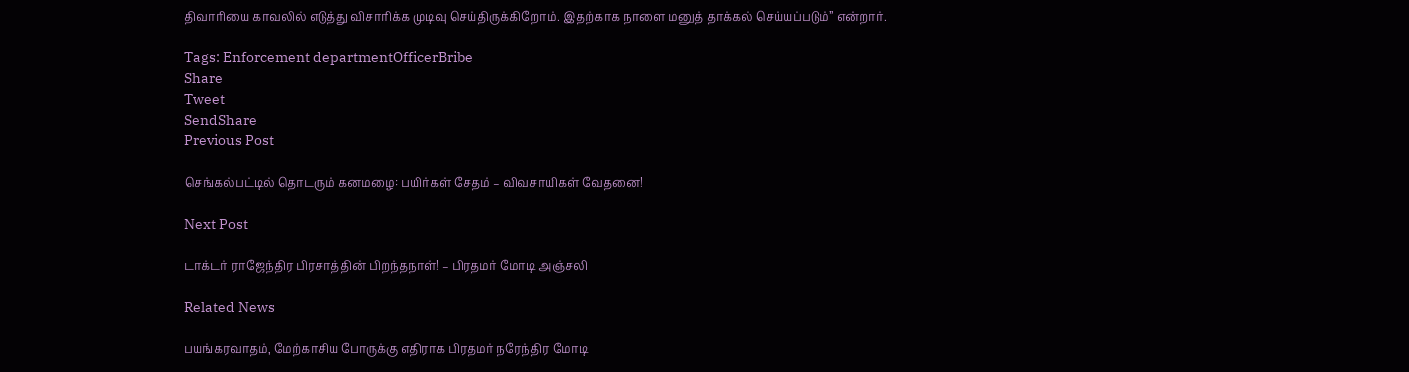திவாரியை காவலில் எடுத்து விசாரிக்க முடிவு செய்திருக்கிறோம். இதற்காக நாளை மனுத் தாக்கல் செய்யப்படும்” என்றார்.

Tags: Enforcement departmentOfficerBribe
Share
Tweet
SendShare
Previous Post

செங்கல்பட்டில் தொடரும் கனமழை: பயிர்கள் சேதம் – விவசாயிகள் வேதனை!

Next Post

டாக்டர் ராஜேந்திர பிரசாத்தின் பிறந்தநாள்! – பிரதமர் மோடி அஞ்சலி

Related News

பயங்கரவாதம், மேற்காசிய போருக்கு எதிராக பிரதமர் நரேந்திர மோடி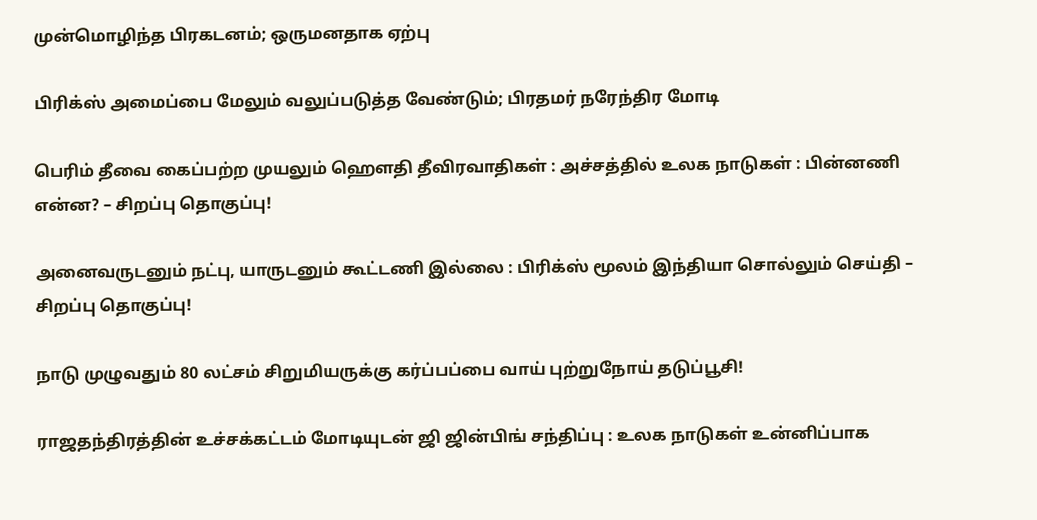முன்மொழிந்த பிரகடனம்; ஒருமனதாக ஏற்பு

பிரிக்ஸ் அமைப்பை மேலும் வலுப்படுத்த வேண்டும்; பிரதமர் நரேந்திர மோடி

பெரிம் தீவை கைப்பற்ற முயலும் ஹெளதி தீவிரவாதிகள் : அச்சத்தில் உலக நாடுகள் : பின்னணி என்ன? – சிறப்பு தொகுப்பு!

அனைவருடனும் நட்பு, யாருடனும் கூட்டணி இல்லை : பிரிக்ஸ் மூலம் இந்தியா சொல்லும் செய்தி – சிறப்பு தொகுப்பு!

நாடு முழுவதும் 80 லட்சம் சிறுமியருக்கு கர்ப்பப்பை வாய் புற்றுநோய் தடுப்பூசி!

ராஜதந்திரத்தின் உச்சக்கட்டம் மோடியுடன் ஜி ஜின்பிங் சந்திப்பு : உலக நாடுகள் உன்னிப்பாக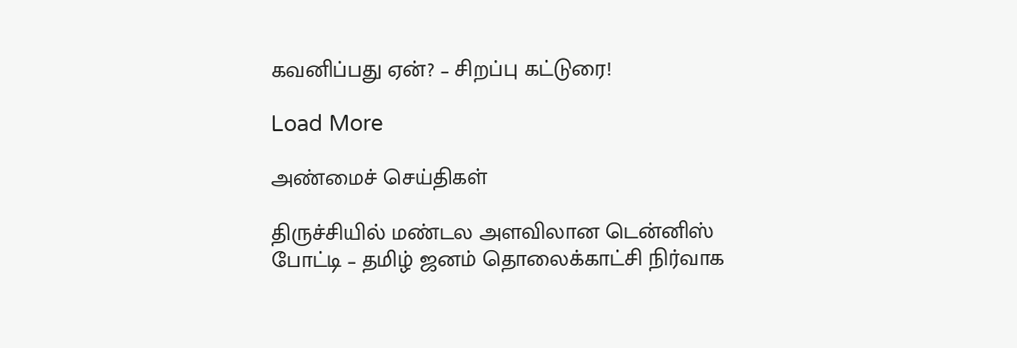கவனிப்பது ஏன்? – சிறப்பு கட்டுரை!

Load More

அண்மைச் செய்திகள்

திருச்சியில் மண்டல அளவிலான டென்னிஸ் போட்டி – தமிழ் ஜனம் தொலைக்காட்சி நிர்வாக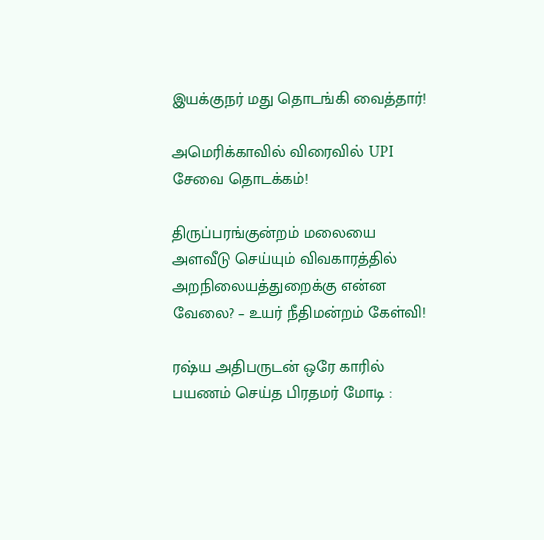இயக்குநர் மது தொடங்கி வைத்தார்!

அமெரிக்காவில் விரைவில் UPI சேவை தொடக்கம்!

திருப்பரங்குன்றம் மலையை அளவீடு செய்யும் விவகாரத்தில் அறநிலையத்துறைக்கு என்ன வேலை? – உயர் நீதிமன்றம் கேள்வி!

ரஷ்ய அதிபருடன் ஒரே காரில் பயணம் செய்த பிரதமர் மோடி :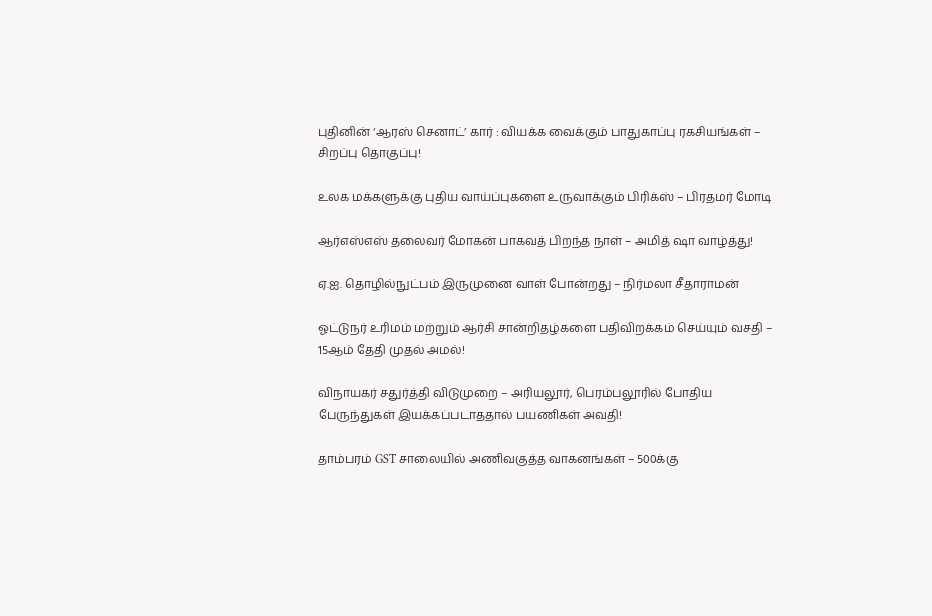புதினின் ‘ஆரஸ் செனாட்’ கார் : வியக்க வைக்கும் பாதுகாப்பு ரகசியங்கள் – சிறப்பு தொகுப்பு!

உலக மக்களுக்கு புதிய வாய்ப்புகளை உருவாக்கும் பிரிக்ஸ் – பிரதமர் மோடி

ஆர்எஸ்எஸ் தலைவர் மோகன் பாகவத் பிறந்த நாள் – அமித் ஷா வாழ்த்து!

ஏ.ஐ. தொழில்நுட்பம் இருமுனை வாள் போன்றது – நிர்மலா சீதாராமன்

ஓட்டுநர் உரிமம் மற்றும் ஆர்சி சான்றிதழ்களை பதிவிறக்கம் செய்யும் வசதி – 15ஆம் தேதி முதல் அமல்!

விநாயகர் சதுர்த்தி விடுமுறை – அரியலூர், பெரம்பலூரில் போதிய பேருந்துகள் இயக்கப்படாததால் பயணிகள் அவதி!

தாம்பரம் GST சாலையில் அணிவகுத்த வாகனங்கள் – 500க்கு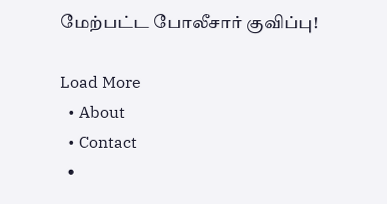மேற்பட்ட போலீசார் குவிப்பு!

Load More
  • About
  • Contact
  •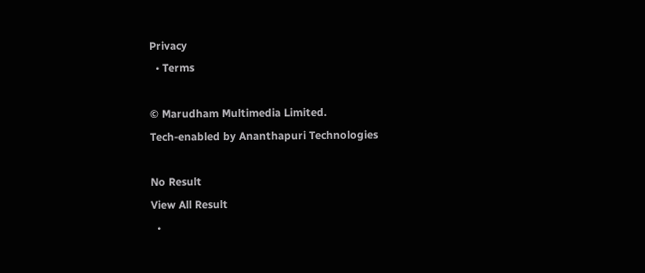Privacy
  • Terms

© Marudham Multimedia Limited.
Tech-enabled by Ananthapuri Technologies

No Result
View All Result
  •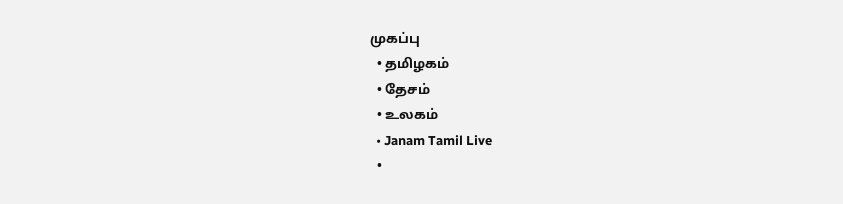முகப்பு
  • தமிழகம்
  • தேசம்
  • உலகம்
  • Janam Tamil Live
  •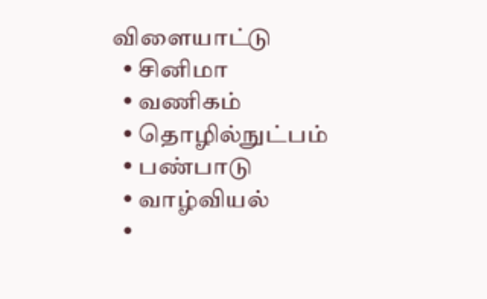விளையாட்டு
  • சினிமா
  • வணிகம்
  • தொழில்நுட்பம்
  • பண்பாடு
  • வாழ்வியல்
  •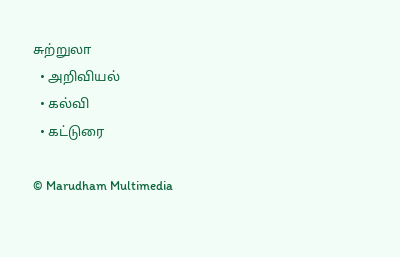சுற்றுலா
  • அறிவியல்
  • கல்வி
  • கட்டுரை

© Marudham Multimedia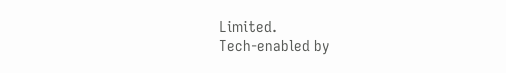Limited.
Tech-enabled by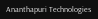Ananthapuri Technologies